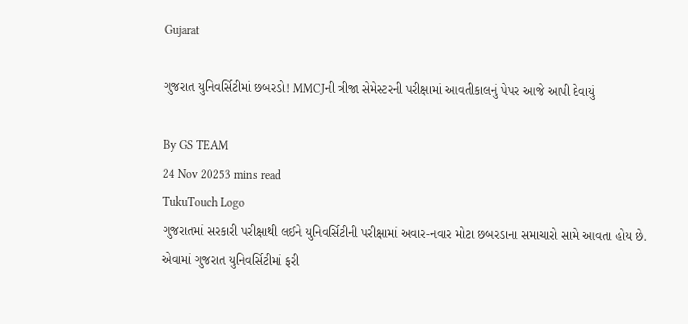Gujarat

ગુજરાત યુનિવર્સિટીમાં છબરડો! MMCJની ત્રીજા સેમેસ્ટરની પરીક્ષામાં આવતીકાલનું પેપર આજે આપી દેવાયું

By GS TEAM
24 Nov 20253 mins read
TukuTouch Logo
ગુજરાતમાં સરકારી પરીક્ષાથી લઈને યુનિવર્સિટીની પરીક્ષામાં અવાર-નવાર મોટા છબરડાના સમાચારો સામે આવતા હોય છે. એવામાં ગુજરાત યુનિવર્સિટીમાં ફરી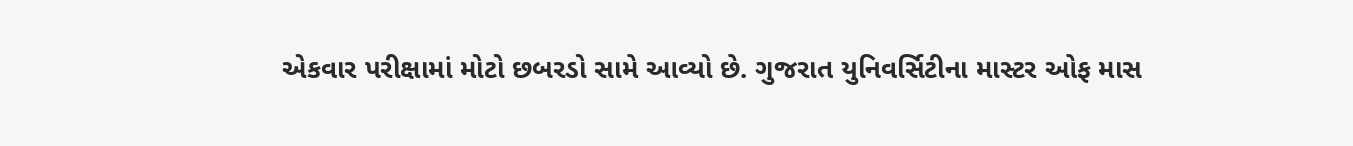એકવાર પરીક્ષામાં મોટો છબરડો સામે આવ્યો છે. ગુજરાત યુનિવર્સિટીના માસ્ટર ઓફ માસ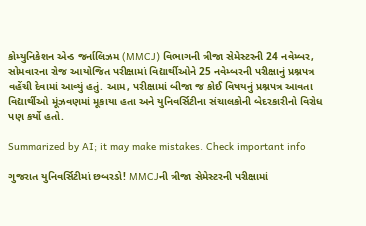કોમ્યુનિકેશન એન્ડ જર્નાલિઝમ (MMCJ) વિભાગની ત્રીજા સેમેસ્ટરની 24 નવેમ્બર, સોમવારના રોજ આયોજિત પરીક્ષામાં વિદ્યાર્થીઓને 25 નવેમ્બરની પરીક્ષાનું પ્રશ્નપત્ર વહેંચી દેવામાં આવ્યું હતું. આમ, પરીક્ષામાં બીજા જ કોઈ વિષયનું પ્રશ્નપત્ર આવતા વિદ્યાર્થીઓ મૂંઝવણમાં મૂકાયા હતા અને યુનિવર્સિટીના સંચાલકોની બેદરકારીનો વિરોધ પણ કર્યો હતો.

Summarized by AI; it may make mistakes. Check important info

ગુજરાત યુનિવર્સિટીમાં છબરડો! MMCJની ત્રીજા સેમેસ્ટરની પરીક્ષામાં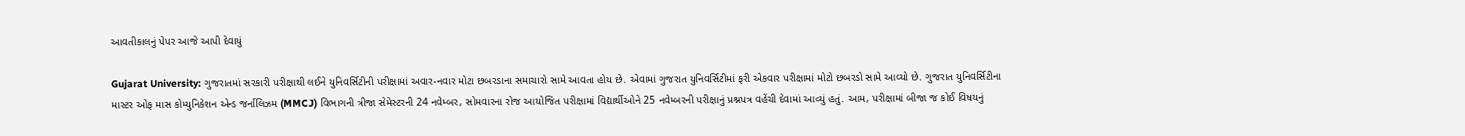આવતીકાલનું પેપર આજે આપી દેવાયું

Gujarat University: ગુજરાતમાં સરકારી પરીક્ષાથી લઈને યુનિવર્સિટીની પરીક્ષામાં અવાર-નવાર મોટા છબરડાના સમાચારો સામે આવતા હોય છે. એવામાં ગુજરાત યુનિવર્સિટીમાં ફરી એકવાર પરીક્ષામાં મોટો છબરડો સામે આવ્યો છે. ગુજરાત યુનિવર્સિટીના માસ્ટર ઓફ માસ કોમ્યુનિકેશન એન્ડ જર્નાલિઝમ (MMCJ) વિભાગની ત્રીજા સેમેસ્ટરની 24 નવેમ્બર, સોમવારના રોજ આયોજિત પરીક્ષામાં વિદ્યાર્થીઓને 25 નવેમ્બરની પરીક્ષાનું પ્રશ્નપત્ર વહેંચી દેવામાં આવ્યું હતું. આમ, પરીક્ષામાં બીજા જ કોઈ વિષયનું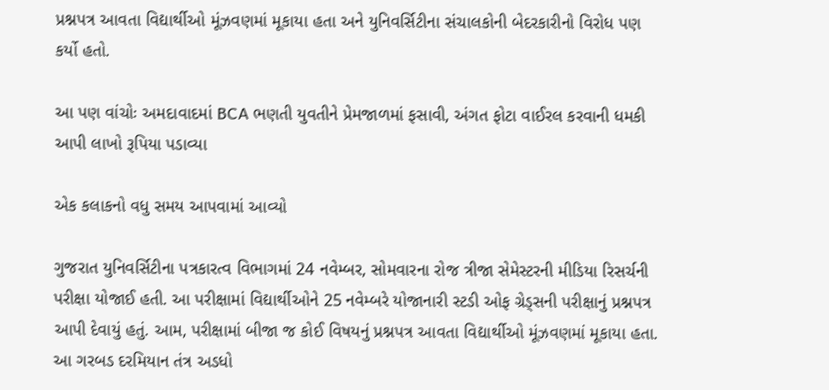પ્રશ્નપત્ર આવતા વિદ્યાર્થીઓ મૂંઝવણમાં મૂકાયા હતા અને યુનિવર્સિટીના સંચાલકોની બેદરકારીનો વિરોધ પણ કર્યો હતો.

આ પણ વાંચોઃ અમદાવાદમાં BCA ભણતી યુવતીને પ્રેમજાળમાં ફસાવી, અંગત ફોટા વાઈરલ કરવાની ધમકી આપી લાખો રૂપિયા પડાવ્યા

એક કલાકનો વધુ સમય આપવામાં આવ્યો

ગુજરાત યુનિવર્સિટીના પત્રકારત્વ વિભાગમાં 24 નવેમ્બર, સોમવારના રોજ ત્રીજા સેમેસ્ટરની મીડિયા રિસર્ચની પરીક્ષા યોજાઈ હતી. આ પરીક્ષામાં વિદ્યાર્થીઓને 25 નવેમ્બરે યોજાનારી સ્ટડી ઓફ ગ્રેડ્સની પરીક્ષાનું પ્રશ્નપત્ર આપી દેવાયું હતું. આમ, પરીક્ષામાં બીજા જ કોઈ વિષયનું પ્રશ્નપત્ર આવતા વિદ્યાર્થીઓ મૂંઝવણમાં મૂકાયા હતા. આ ગરબડ દરમિયાન તંત્ર અડધો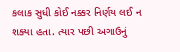કલાક સુધી કોઈ નક્કર નિર્ણય લઈ ન શક્યા હતા. ત્યાર પછી અગાઉનું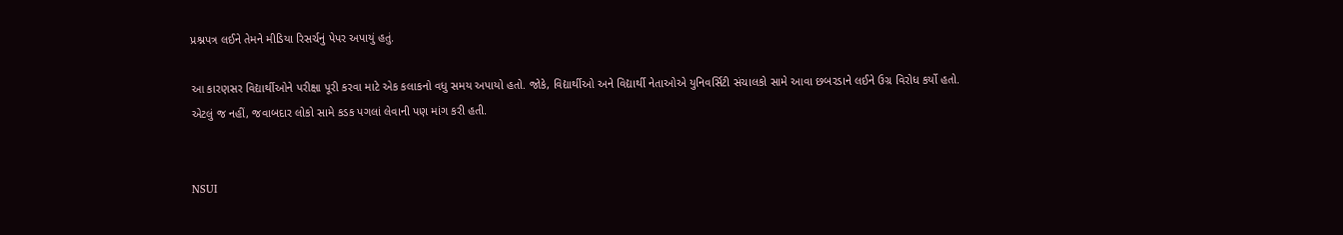પ્રશ્નપત્ર લઈને તેમને મીડિયા રિસર્ચનું પેપર અપાયું હતું.

આ કારણસર વિદ્યાર્થીઓને પરીક્ષા પૂરી કરવા માટે એક કલાકનો વધુ સમય અપાયો હતો. જોકે, વિદ્યાર્થીઓ અને વિદ્યાર્થી નેતાઓએ યુનિવર્સિટી સંચાલકો સામે આવા છબરડાને લઈને ઉગ્ર વિરોધ કર્યો હતો. એટલું જ નહીં, જવાબદાર લોકો સામે કડક પગલાં લેવાની પણ માંગ કરી હતી.


NSUI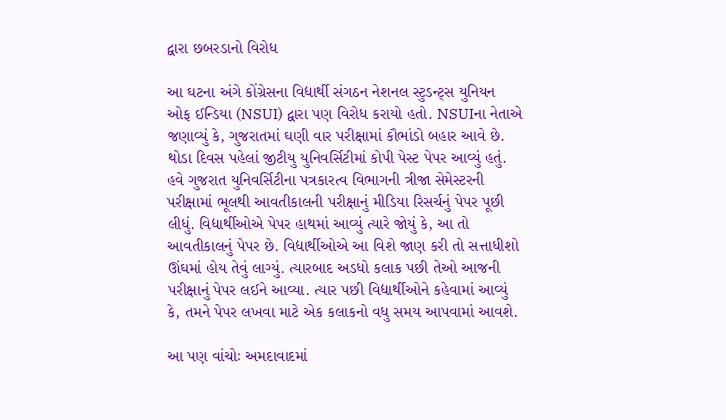દ્વારા છબરડાનો વિરોધ

આ ઘટના અંગે કોંગ્રેસના વિદ્યાર્થી સંગઠન નેશનલ સ્ટુડન્ટ્સ યુનિયન ઓફ ઈન્ડિયા (NSUI) દ્વારા પણ વિરોધ કરાયો હતો. NSUIના નેતાએ જણાવ્યું કે, ગુજરાતમાં ઘણી વાર પરીક્ષામાં કૌભાંડો બહાર આવે છે. થોડા દિવસ પહેલાં જીટીયુ યુનિવર્સિટીમાં કોપી પેસ્ટ પેપર આવ્યું હતું. હવે ગુજરાત યુનિવર્સિટીના પત્રકારત્વ વિભાગની ત્રીજા સેમેસ્ટરની પરીક્ષામાં ભૂલથી આવતીકાલની પરીક્ષાનું મીડિયા રિસર્ચનું પેપર પૂછી લીધું. વિદ્યાર્થીઓએ પેપર હાથમાં આવ્યું ત્યારે જોયું કે, આ તો આવતીકાલનું પેપર છે. વિદ્યાર્થીઓએ આ વિશે જાણ કરી તો સત્તાધીશો ઊંઘમાં હોય તેવું લાગ્યું. ત્યારબાદ અડધો કલાક પછી તેઓ આજની પરીક્ષાનું પેપર લઈને આવ્યા. ત્યાર પછી વિદ્યાર્થીઓને કહેવામાં આવ્યું કે, તમને પેપર લખવા માટે એક કલાકનો વધુ સમય આપવામાં આવશે.

આ પણ વાંચોઃ અમદાવાદમાં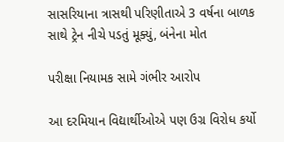સાસરિયાના ત્રાસથી પરિણીતાએ 3 વર્ષના બાળક સાથે ટ્રેન નીચે પડતું મૂક્યું, બંનેના મોત

પરીક્ષા નિયામક સામે ગંભીર આરોપ

આ દરમિયાન વિદ્યાર્થીઓએ પણ ઉગ્ર વિરોધ કર્યો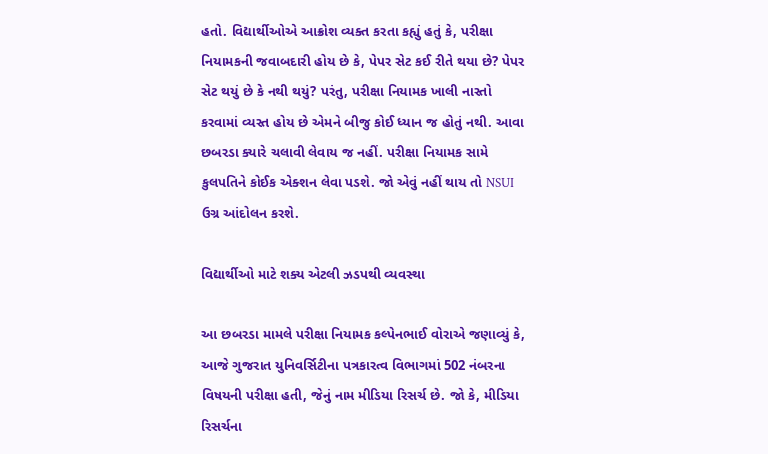હતો. વિદ્યાર્થીઓએ આક્રોશ વ્યક્ત કરતા કહ્યું હતું કે, પરીક્ષા નિયામકની જવાબદારી હોય છે કે, પેપર સેટ કઈ રીતે થયા છે? પેપર સેટ થયું છે કે નથી થયું? પરંતુ, પરીક્ષા નિયામક ખાલી નાસ્તો કરવામાં વ્યસ્ત હોય છે એમને બીજુ કોઈ ધ્યાન જ હોતું નથી. આવા છબરડા ક્યારે ચલાવી લેવાય જ નહીં. પરીક્ષા નિયામક સામે કુલપતિને કોઈક એક્શન લેવા પડશે. જો એવું નહીં થાય તો NSUI ઉગ્ર આંદોલન કરશે.

વિદ્યાર્થીઓ માટે શક્ય એટલી ઝડપથી વ્યવસ્થા

આ છબરડા મામલે પરીક્ષા નિયામક કલ્પેનભાઈ વોરાએ જણાવ્યું કે, આજે ગુજરાત યુનિવર્સિટીના પત્રકારત્વ વિભાગમાં 502 નંબરના વિષયની પરીક્ષા હતી, જેનું નામ મીડિયા રિસર્ચ છે. જો કે, મીડિયા રિસર્ચના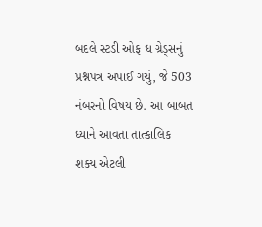બદલે સ્ટડી ઓફ ધ ગ્રેડ્સનું પ્રશ્નપત્ર અપાઈ ગયું, જે 503 નંબરનો વિષય છે. આ બાબત ધ્યાને આવતા તાત્કાલિક શક્ય એટલી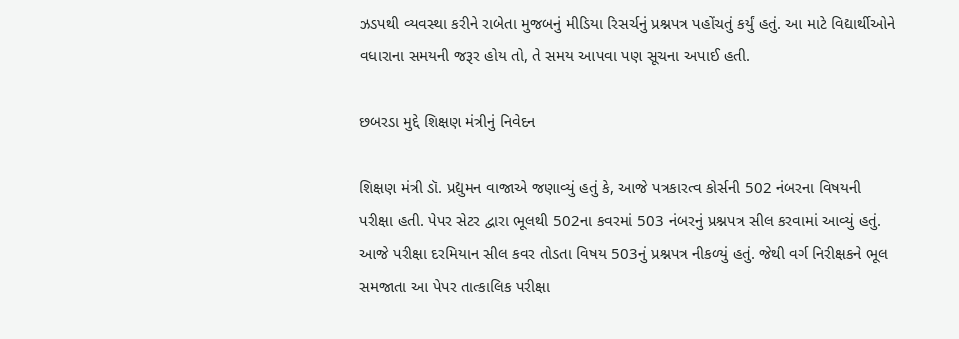ઝડપથી વ્યવસ્થા કરીને રાબેતા મુજબનું મીડિયા રિસર્ચનું પ્રશ્નપત્ર પહોંચતું કર્યું હતું. આ માટે વિદ્યાર્થીઓને વધારાના સમયની જરૂર હોય તો, તે સમય આપવા પણ સૂચના અપાઈ હતી.

છબરડા મુદ્દે શિક્ષણ મંત્રીનું નિવેદન

શિક્ષણ મંત્રી ડૉ. પ્રદ્યુમન વાજાએ જણાવ્યું હતું કે, આજે પત્રકારત્વ કોર્સની 502 નંબરના વિષયની પરીક્ષા હતી. પેપર સેટર દ્વારા ભૂલથી 502ના કવરમાં 503 નંબરનું પ્રશ્નપત્ર સીલ કરવામાં આવ્યું હતું. આજે પરીક્ષા દરમિયાન સીલ કવર તોડતા વિષય 503નું પ્રશ્નપત્ર નીકળ્યું હતું. જેથી વર્ગ નિરીક્ષકને ભૂલ સમજાતા આ પેપર તાત્કાલિક પરીક્ષા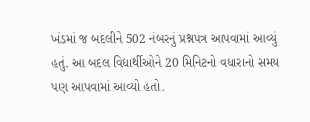ખંડમાં જ બદલીને 502 નંબરનું પ્રશ્નપત્ર આપવામાં આવ્યું હતું. આ બદલ વિદ્યાર્થીઓને 20 મિનિટનો વધારાનો સમય પણ આપવામાં આવ્યો હતો.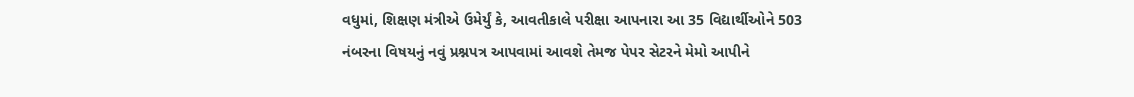વધુમાં, શિક્ષણ મંત્રીએ ઉમેર્યું કે, આવતીકાલે પરીક્ષા આપનારા આ 35 વિદ્યાર્થીઓને 503 નંબરના વિષયનું નવું પ્રશ્નપત્ર આપવામાં આવશે તેમજ પેપર સેટરને મેમો આપીને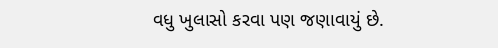વધુ ખુલાસો કરવા પણ જણાવાયું છે.